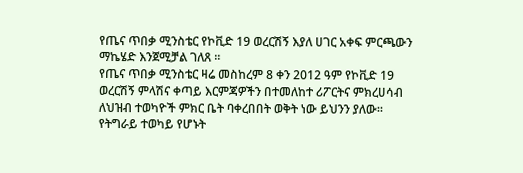የጤና ጥበቃ ሚንስቴር የኮቪድ 19 ወረርሽኝ እያለ ሀገር አቀፍ ምርጫውን ማኬሄድ እንጀሚቻል ገለጸ ።
የጤና ጥበቃ ሚንስቴር ዛሬ መስከረም 8 ቀን 2012 ዓም የኮቪድ 19 ወረርሽኝ ምላሽና ቀጣይ እርምጃዎችን በተመለከተ ሪፖርትና ምክረሀሳብ ለህዝብ ተወካዮች ምክር ቤት ባቀረበበት ወቅት ነው ይህንን ያለው።
የትግራይ ተወካይ የሆኑት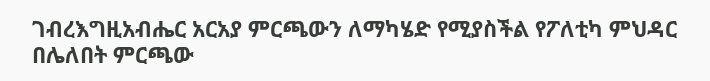ገብረእግዚአብሔር አርአያ ምርጫውን ለማካሄድ የሚያስችል የፖለቲካ ምህዳር በሌለበት ምርጫው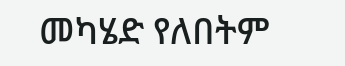መካሄድ የለበትም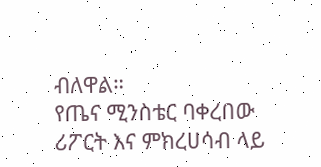ብለዋል።
የጤና ሚንስቴር ባቀረበው ሪፖርት እና ምክረሀሳብ ላይ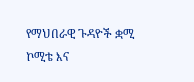የማህበራዊ ጉዳዮች ቋሚ ኮሚቴ እና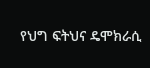የህግ ፍትህና ዴሞክራሲ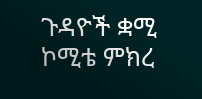ጉዳዮች ቋሚ ኮሚቴ ምክረ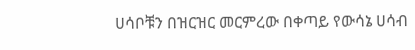ሀሳቦቹን በዝርዝር መርምረው በቀጣይ የውሳኔ ሀሳብ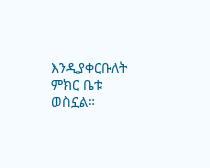እንዲያቀርቡለት ምክር ቤቱ ወስኗል።